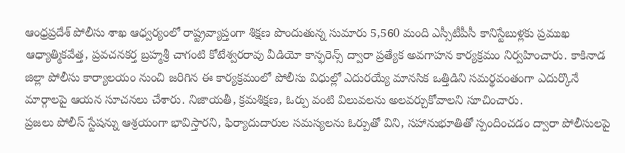ఆంధ్రప్రదేశ్ పోలీసు శాఖ ఆధ్వర్యంలో రాష్ట్రవ్యాప్తంగా శిక్షణ పొందుతున్న సుమారు 5,560 మంది ఎస్సీటీపీసీ కానిస్టేబుళ్లకు ప్రముఖ ఆధ్యాత్మికవేత్త, ప్రవచనకర్త బ్రహ్మశ్రీ చాగంటి కోటేశ్వరరావు వీడియో కాన్ఫరెన్స్ ద్వారా ప్రత్యేక అవగాహన కార్యక్రమం నిర్వహించారు. కాకినాడ జిల్లా పోలీసు కార్యాలయం నుంచి జరిగిన ఈ కార్యక్రమంలో పోలీసు విధుల్లో ఎదురయ్యే మానసిక ఒత్తిడిని సమర్థవంతంగా ఎదుర్కొనే మార్గాలపై ఆయన సూచనలు చేశారు. నిజాయతీ, క్రమశిక్షణ, ఓర్పు వంటి విలువలను అలవర్చుకోవాలని సూచించారు.
ప్రజలు పోలీస్ స్టేషన్ను ఆశ్రయంగా భావిస్తారని, ఫిర్యాదుదారుల సమస్యలను ఓర్పుతో విని, సహానుభూతితో స్పందించడం ద్వారా పోలీసులపై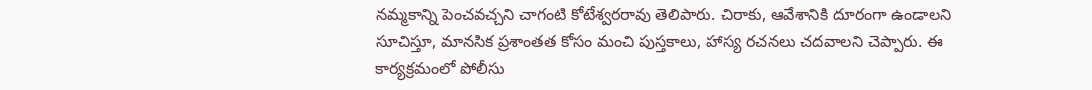నమ్మకాన్ని పెంచవచ్చని చాగంటి కోటేశ్వరరావు తెలిపారు. చిరాకు, ఆవేశానికి దూరంగా ఉండాలని సూచిస్తూ, మానసిక ప్రశాంతత కోసం మంచి పుస్తకాలు, హాస్య రచనలు చదవాలని చెప్పారు. ఈ కార్యక్రమంలో పోలీసు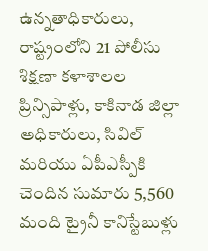ఉన్నతాధికారులు, రాష్ట్రంలోని 21 పోలీసు శిక్షణా కళాశాలల ప్రిన్సిపాళ్లు, కాకినాడ జిల్లా అధికారులు, సివిల్ మరియు ఏపీఎస్పీకి చెందిన సుమారు 5,560 మంది ట్రైనీ కానిస్టేబుళ్లు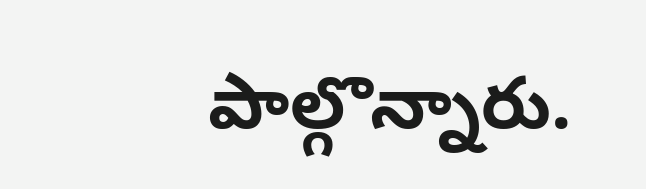పాల్గొన్నారు.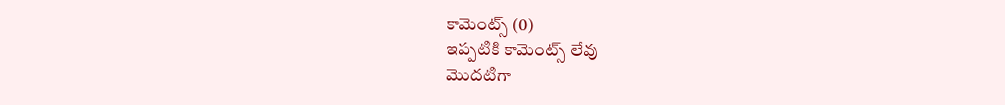కామెంట్స్ (0)
ఇప్పటికి కామెంట్స్ లేవు
మొదటిగా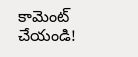కామెంట్ చేయండి!